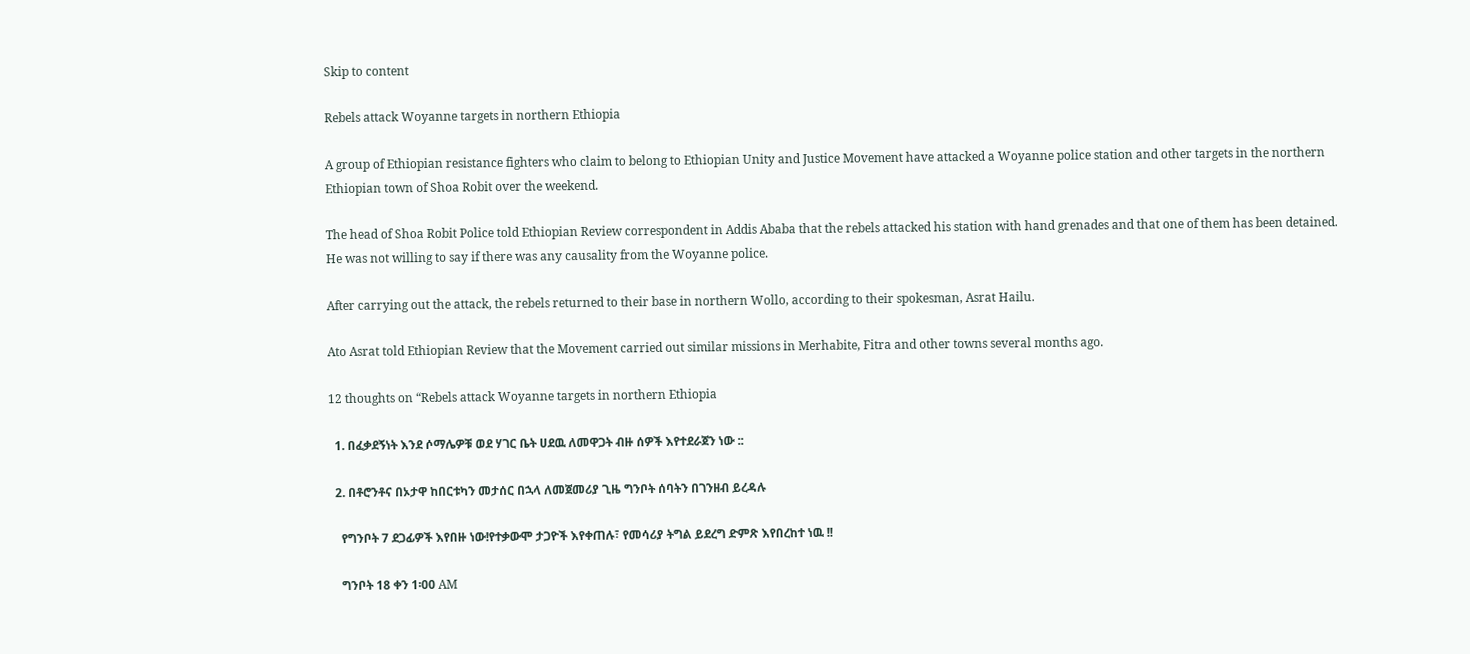Skip to content

Rebels attack Woyanne targets in northern Ethiopia

A group of Ethiopian resistance fighters who claim to belong to Ethiopian Unity and Justice Movement have attacked a Woyanne police station and other targets in the northern Ethiopian town of Shoa Robit over the weekend.

The head of Shoa Robit Police told Ethiopian Review correspondent in Addis Ababa that the rebels attacked his station with hand grenades and that one of them has been detained. He was not willing to say if there was any causality from the Woyanne police.

After carrying out the attack, the rebels returned to their base in northern Wollo, according to their spokesman, Asrat Hailu.

Ato Asrat told Ethiopian Review that the Movement carried out similar missions in Merhabite, Fitra and other towns several months ago.

12 thoughts on “Rebels attack Woyanne targets in northern Ethiopia

  1. በፈቃደኝነት እንደ ሶማሌዎቹ ወደ ሃገር ቤት ሀደዉ ለመዋጋት ብዙ ሰዎች እየተደራጀን ነው ::

  2. በቶሮንቶና በኦታዋ ከበርቱካን መታሰር በኋላ ለመጀመሪያ ጊዜ ግንቦት ሰባትን በገንዘብ ይረዳሉ

    የግንቦት 7 ደጋፊዎች እየበዙ ነው!የተቃውሞ ታጋዮች እየቀጠሉ፣ የመሳሪያ ትግል ይደረግ ድምጽ እየበረከተ ነዉ !!

    ግንቦት 18 ቀን 1፡00 AM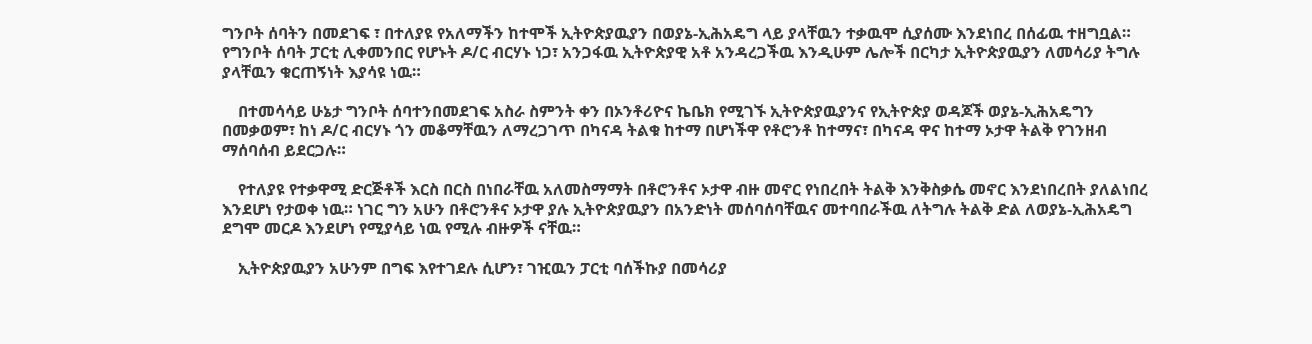ግንቦት ሰባትን በመደገፍ ፣ በተለያዩ የአለማችን ከተሞች ኢትዮጵያዉያን በወያኔ-ኢሕአዴግ ላይ ያላቸዉን ተቃዉሞ ሲያሰሙ እንደነበረ በሰፊዉ ተዘግቧል። የግንቦት ሰባት ፓርቲ ሊቀመንበር የሆኑት ዶ/ር ብርሃኑ ነጋ፣ አንጋፋዉ ኢትዮጵያዊ አቶ አንዳረጋችዉ እንዲሁም ሌሎች በርካታ ኢትዮጵያዉያን ለመሳሪያ ትግሉ ያላቸዉን ቁርጠኝነት እያሳዩ ነዉ።

    በተመሳሳይ ሁኔታ ግንቦት ሰባተንበመደገፍ አስራ ስምንት ቀን በኦንቶሪዮና ኬቤክ የሚገኙ ኢትዮጵያዉያንና የኢትዮጵያ ወዳጆች ወያኔ-ኢሕአዴግን በመቃወም፣ ከነ ዶ/ር ብርሃኑ ጎን መቆማቸዉን ለማረጋገጥ በካናዳ ትልቁ ከተማ በሆነችዋ የቶሮንቶ ከተማና፣ በካናዳ ዋና ከተማ ኦታዋ ትልቅ የገንዘብ ማሰባሰብ ይደርጋሉ።

    የተለያዩ የተቃዋሚ ድርጅቶች እርስ በርስ በነበራቸዉ አለመስማማት በቶሮንቶና ኦታዋ ብዙ መኖር የነበረበት ትልቅ እንቅስቃሴ መኖር እንደነበረበት ያለልነበረ እንደሆነ የታወቀ ነዉ። ነገር ግን አሁን በቶሮንቶና ኦታዋ ያሉ ኢትዮጵያዉያን በአንድነት መሰባሰባቸዉና መተባበራችዉ ለትግሉ ትልቅ ድል ለወያኔ-ኢሕአዴግ ደግሞ መርዶ እንደሆነ የሚያሳይ ነዉ የሚሉ ብዙዎች ናቸዉ።

    ኢትዮጵያዉያን አሁንም በግፍ እየተገደሉ ሲሆን፣ ገዢዉን ፓርቲ ባሰችኩያ በመሳሪያ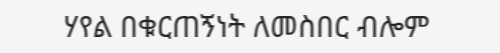ሃየል በቁርጠኝነት ለመስበር ብሎም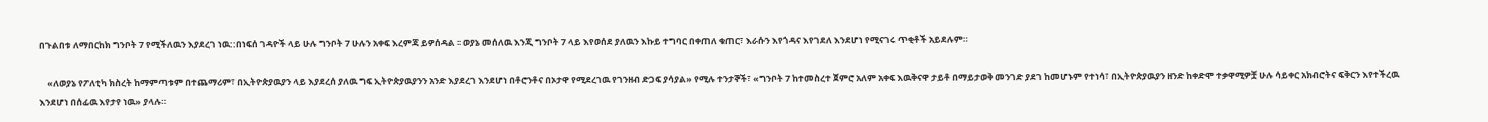በጉልበቱ ለማበርከክ ግንቦት 7 የሚችለዉን እያደረገ ነዉ::በነፍሰ ገዳዮች ላይ ሁሉ ግንቦት 7 ሁሉን አቀፍ እረምጃ ይዎሰዳል ፡፡ ወያኔ መሰለዉ እንጂ ግንቦት 7 ላይ እየወሰደ ያለዉን እኩይ ተግባር በቀጠለ ቁጠር፣ እራሱን እየጎዳና እየገደለ እንደሆነ የሚናገሩ ጥቂቶች አይደሉም።

    «ለወያኔ የፖለቲካ ክስረት ከማምጣቱም በተጨማሪም፣ በኢትዮጵያዉያን ላይ እያደረሰ ያለዉ ግፍ ኢትዮጵያዉያንን አንድ እያደረገ እንደሆነ በቶሮንቶና በኦታዋ የሚደረገዉ የገንዘብ ድጋፍ ያሳያል» የሚሉ ተንታኞች፣ «ግንቦት 7 ከተመስረተ ጀምሮ አለም አቀፍ እዉቅናዋ ታይቶ በማይታወቅ መንገድ ያደገ ከመሆኑም የተነሳ፣ በኢትዮጵያዉያን ዘንድ ከቀድሞ ተቃዋሚዎቿ ሁሉ ሳይቀር አክብሮትና ፍቅርን እየተችረዉ እንደሆነ በሰፊዉ እየታየ ነዉ» ያላሉ።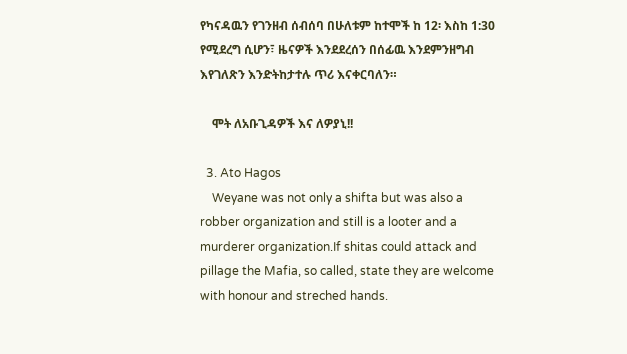የካናዳዉን የገንዘብ ሰብሰባ በሁለቱም ከተሞች ከ 12፡ እስከ 1:30 የሚደረግ ሲሆን፣ ዜናዎች እንደደረሰን በሰፊዉ እንደምንዘግብ እየገለጽን እንድትከታተሉ ጥሪ እናቀርባለን።

    ሞት ለአቡጊዳዎች እና ለዎያኒ!!

  3. Ato Hagos
    Weyane was not only a shifta but was also a robber organization and still is a looter and a murderer organization.If shitas could attack and pillage the Mafia, so called, state they are welcome with honour and streched hands.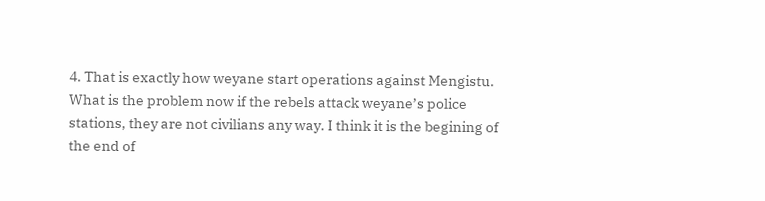4. That is exactly how weyane start operations against Mengistu. What is the problem now if the rebels attack weyane’s police stations, they are not civilians any way. I think it is the begining of the end of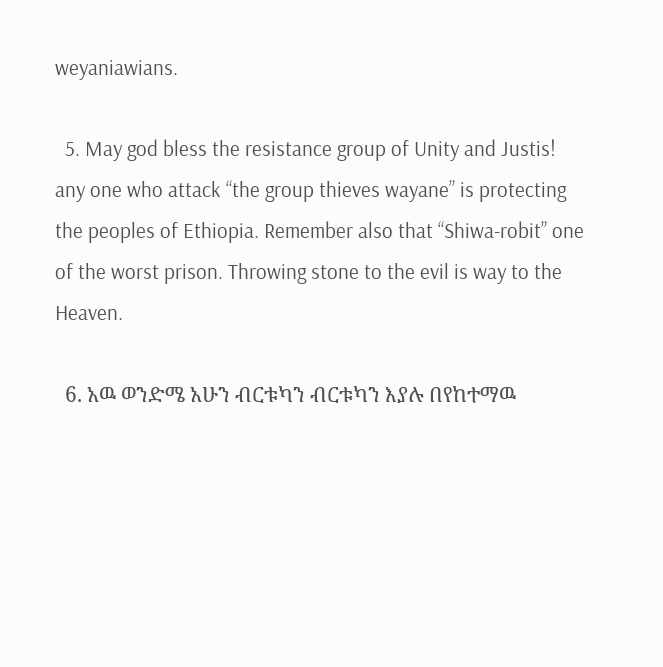weyaniawians.

  5. May god bless the resistance group of Unity and Justis! any one who attack “the group thieves wayane” is protecting the peoples of Ethiopia. Remember also that “Shiwa-robit” one of the worst prison. Throwing stone to the evil is way to the Heaven.

  6. አዉ ወንድሜ አሁን ብርቱካን ብርቱካን እያሉ በየከተማዉ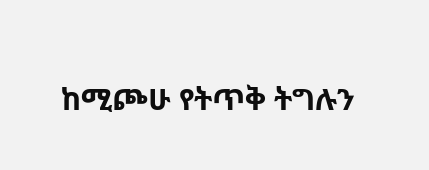ከሚጮሁ የትጥቅ ትግሉን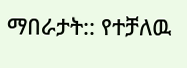ማበራታት:: የተቻለዉ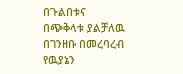በጉልበቱና በጭቅላቱ ያልቻለዉ በገንዘቡ በመረባረብ የዉያኔን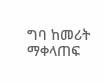ግባ ከመሪት ማቀላጠፍ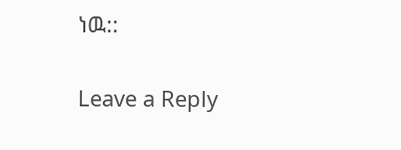ነዉ::

Leave a Reply